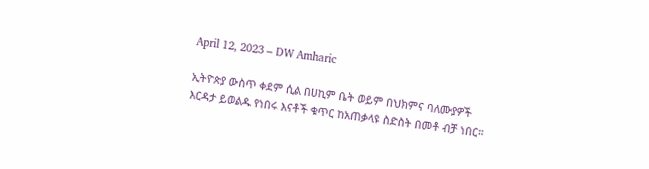April 12, 2023 – DW Amharic

ኢትዮጵያ ውስጥ ቀደም ሲል በሀኪም ቤት ወይም በህክምና ባለሙያዎች እርዳታ ይወልዱ የነበሩ እናቶች ቁጥር ከአጠቃላዩ ስድስት በመቶ ብቻ ነበር።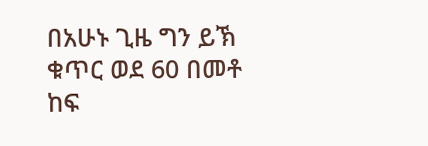በአሁኑ ጊዜ ግን ይኽ ቁጥር ወደ 60 በመቶ ከፍ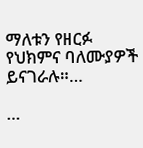ማለቱን የዘርፉ የህክምና ባለሙያዎች ይናገራሉ።…

…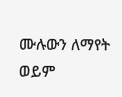ሙሉውን ለማየት ወይም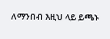ለማንበብ እዚህ ላይ ይጫኑ